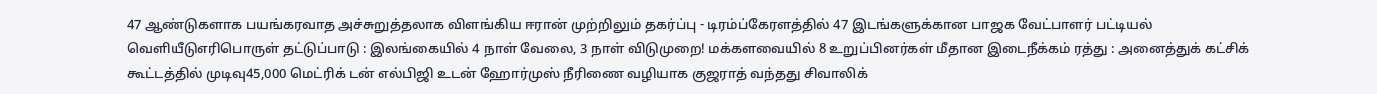47 ஆண்டுகளாக பயங்கரவாத அச்சுறுத்தலாக விளங்கிய ஈரான் முற்றிலும் தகர்ப்பு - டிரம்ப்கேரளத்தில் 47 இடங்களுக்கான பாஜக வேட்பாளர் பட்டியல் வெளியீடுஎரிபொருள் தட்டுப்பாடு : இலங்கையில் 4 நாள் வேலை, 3 நாள் விடுமுறை! மக்களவையில் 8 உறுப்பினர்கள் மீதான இடைநீக்கம் ரத்து : அனைத்துக் கட்சிக் கூட்டத்தில் முடிவு45,000 மெட்ரிக் டன் எல்பிஜி உடன் ஹோர்முஸ் நீரிணை வழியாக குஜராத் வந்தது சிவாலிக்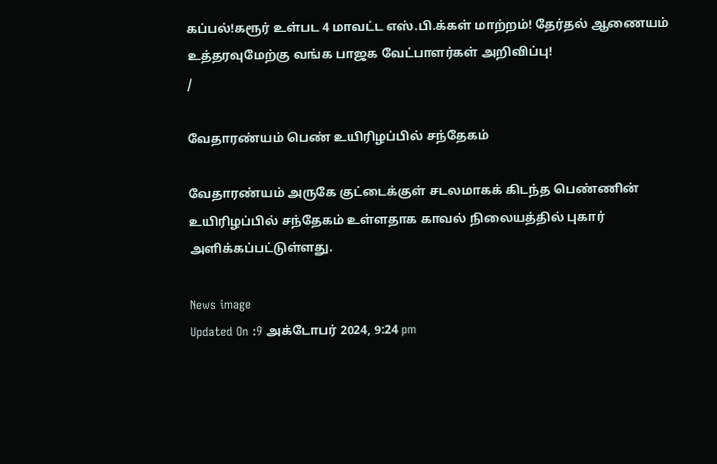கப்பல்!கரூர் உள்பட 4 மாவட்ட எஸ்.பி.க்கள் மாற்றம்! தேர்தல் ஆணையம் உத்தரவுமேற்கு வங்க பாஜக வேட்பாளர்கள் அறிவிப்பு!
/

வேதாரண்யம் பெண் உயிரிழப்பில் சந்தேகம்

வேதாரண்யம் அருகே குட்டைக்குள் சடலமாகக் கிடந்த பெண்ணின் உயிரிழப்பில் சந்தேகம் உள்ளதாக காவல் நிலையத்தில் புகார் அளிக்கப்பட்டுள்ளது.

News image
Updated On :9 அக்டோபர் 2024, 9:24 pm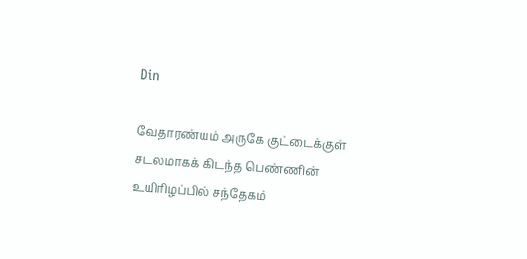Din

வேதாரண்யம் அருகே குட்டைக்குள் சடலமாகக் கிடந்த பெண்ணின் உயிரிழப்பில் சந்தேகம்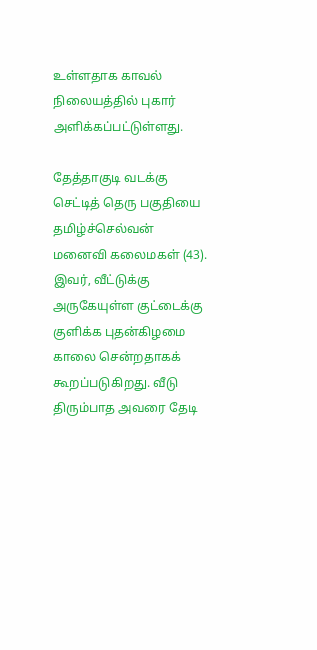உள்ளதாக காவல் நிலையத்தில் புகார் அளிக்கப்பட்டுள்ளது.

தேத்தாகுடி வடக்கு செட்டித் தெரு பகுதியை தமிழ்ச்செல்வன் மனைவி கலைமகள் (43). இவர், வீட்டுக்கு அருகேயுள்ள குட்டைக்கு குளிக்க புதன்கிழமை காலை சென்றதாகக் கூறப்படுகிறது. வீடு திரும்பாத அவரை தேடி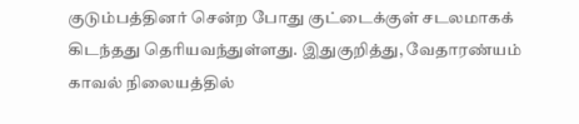குடும்பத்தினர் சென்ற போது குட்டைக்குள் சடலமாகக் கிடந்தது தெரியவந்துள்ளது. இதுகுறித்து, வேதாரண்யம் காவல் நிலையத்தில்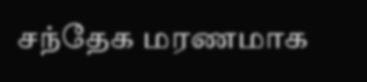சந்தேக மரணமாக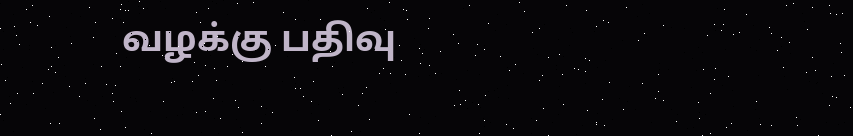வழக்கு பதிவு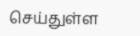செய்துள்ள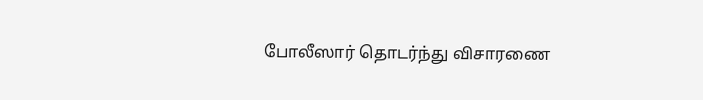போலீஸார் தொடர்ந்து விசாரணை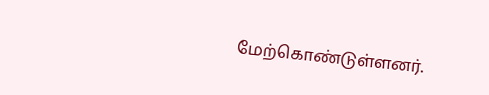மேற்கொண்டுள்ளனர்.